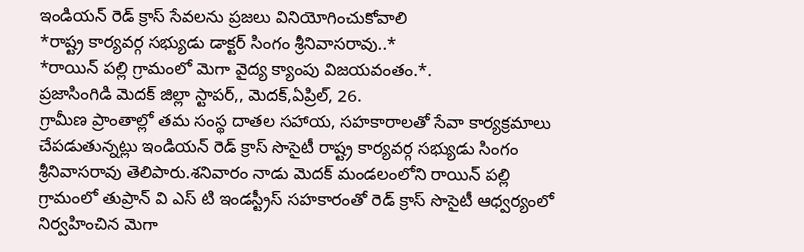ఇండియన్ రెడ్ క్రాస్ సేవలను ప్రజలు వినియోగించుకోవాలి
*రాష్ట్ర కార్యవర్గ సభ్యుడు డాక్టర్ సింగం శ్రీనివాసరావు..*
*రాయిన్ పల్లి గ్రామంలో మెగా వైద్య క్యాంపు విజయవంతం.*.
ప్రజాసింగిడి మెదక్ జిల్లా స్టాపర్,, మెదక్,ఏప్రిల్, 26.
గ్రామీణ ప్రాంతాల్లో తమ సంస్థ దాతల సహాయ, సహకారాలతో సేవా కార్యక్రమాలు చేపడుతున్నట్లు ఇండియన్ రెడ్ క్రాస్ సొసైటీ రాష్ట్ర కార్యవర్గ సభ్యుడు సింగం శ్రీనివాసరావు తెలిపారు.శనివారం నాడు మెదక్ మండలంలోని రాయిన్ పల్లి గ్రామంలో తుప్రాన్ వి ఎస్ టి ఇండస్ట్రీస్ సహకారంతో రెడ్ క్రాస్ సొసైటీ ఆధ్వర్యంలో నిర్వహించిన మెగా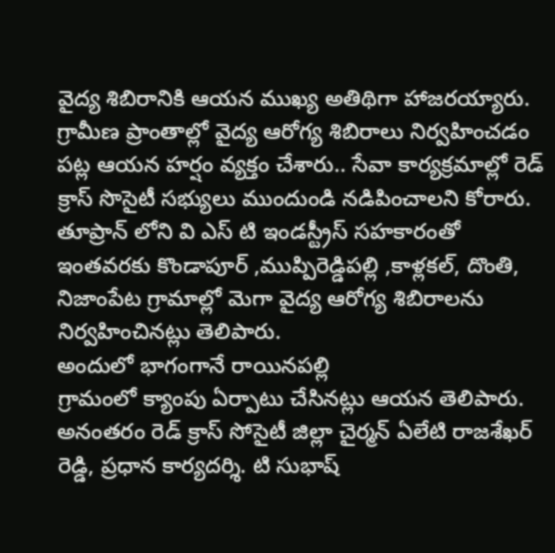వైద్య శిబిరానికి ఆయన ముఖ్య అతిథిగా హాజరయ్యారు. గ్రామీణ ప్రాంతాల్లో వైద్య ఆరోగ్య శిబిరాలు నిర్వహించడం పట్ల ఆయన హర్షం వ్యక్తం చేశారు.. సేవా కార్యక్రమాల్లో రెడ్ క్రాస్ సొసైటీ సభ్యులు ముందుండి నడిపించాలని కోరారు. తూప్రాన్ లోని వి ఎస్ టి ఇండస్ట్రీస్ సహకారంతో ఇంతవరకు కొండాపూర్ ,ముప్పిరెడ్డిపల్లి ,కాళ్లకల్, దొంతి, నిజాంపేట గ్రామాల్లో మెగా వైద్య ఆరోగ్య శిబిరాలను నిర్వహించినట్లు తెలిపారు.
అందులో భాగంగానే రాయినపల్లి
గ్రామంలో క్యాంపు ఏర్పాటు చేసినట్లు ఆయన తెలిపారు. అనంతరం రెడ్ క్రాస్ సోసైటీ జిల్లా చైర్మన్ ఏలేటి రాజశేఖర్ రెడ్డి, ప్రధాన కార్యదర్శి. టి సుభాష్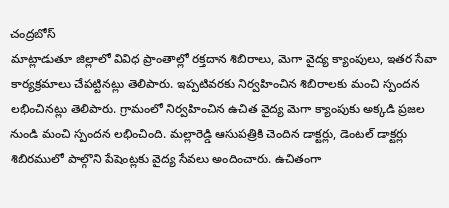చంద్రబోస్
మాట్లాడుతూ జిల్లాలో వివిధ ప్రాంతాల్లో రక్తదాన శిబిరాలు, మెగా వైద్య క్యాంపులు, ఇతర సేవా కార్యక్రమాలు చేపట్టినట్లు తెలిపారు. ఇప్పటివరకు నిర్వహించిన శిబిరాలకు మంచి స్పందన లభించినట్లు తెలిపారు. గ్రామంలో నిర్వహించిన ఉచిత వైద్య మెగా క్యాంపుకు అక్కడి ప్రజల నుండి మంచి స్పందన లభించింది. మల్లారెడ్డి ఆసుపత్రికి చెందిన డాక్టర్లు, డెంటల్ డాక్టర్లు శిబిరములో పాల్గొని పేషెంట్లకు వైద్య సేవలు అందించారు. ఉచితంగా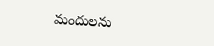మందులను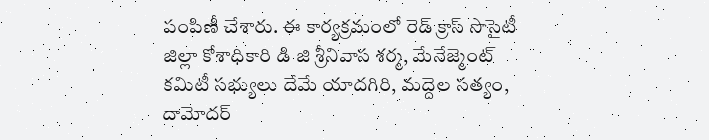పంపిణీ చేశారు. ఈ కార్యక్రమంలో రెడ్ క్రాస్ సొసైటీ జిల్లా కోశాధికారి డి జి శ్రీనివాస శర్మ, మేనేజ్మెంట్ కమిటీ సభ్యులు దేమే యాదగిరి, మద్దెల సత్యం, దామోదర్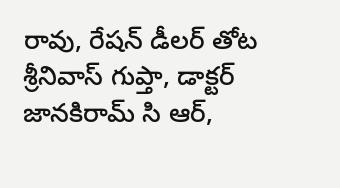రావు, రేషన్ డీలర్ తోట శ్రీనివాస్ గుప్తా, డాక్టర్ జానకిరామ్ సి ఆర్,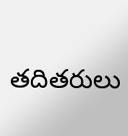తదితరులు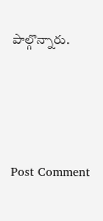పాల్గొన్నారు.




Post Comment